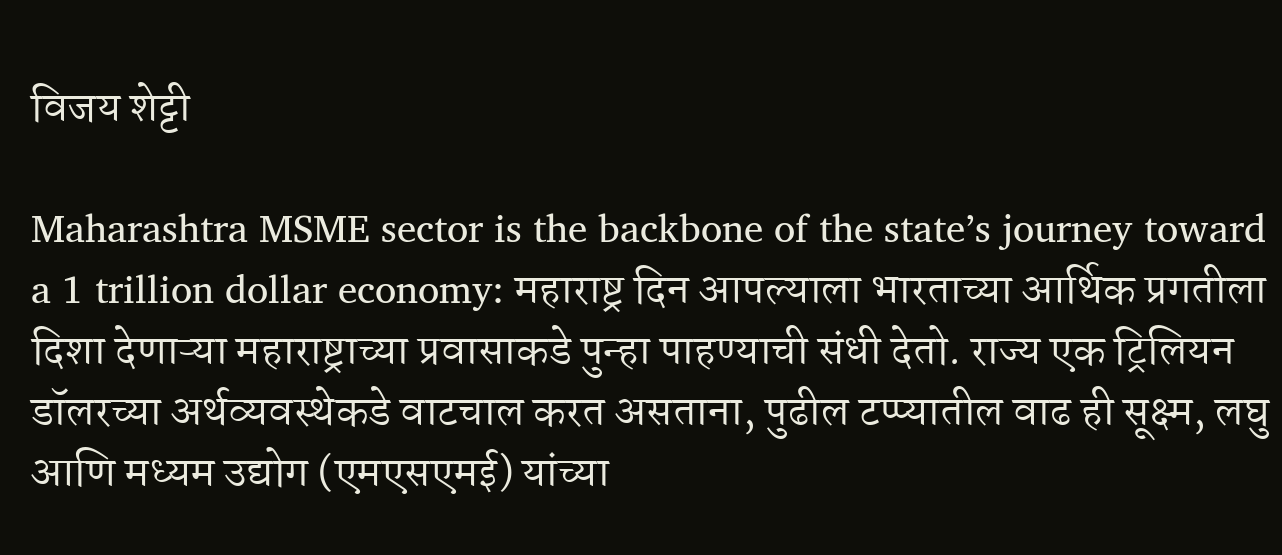विजय शेट्टी

Maharashtra MSME sector is the backbone of the state’s journey toward a 1 trillion dollar economy: महाराष्ट्र दिन आपल्याला भारताच्या आर्थिक प्रगतीला दिशा देणाऱ्या महाराष्ट्राच्या प्रवासाकडे पुन्हा पाहण्याची संधी देतो. राज्य एक ट्रिलियन डॉलरच्या अर्थव्यवस्थेकडे वाटचाल करत असताना, पुढील टप्प्यातील वाढ ही सूक्ष्म, लघु आणि मध्यम उद्योग (एमएसएमई) यांच्या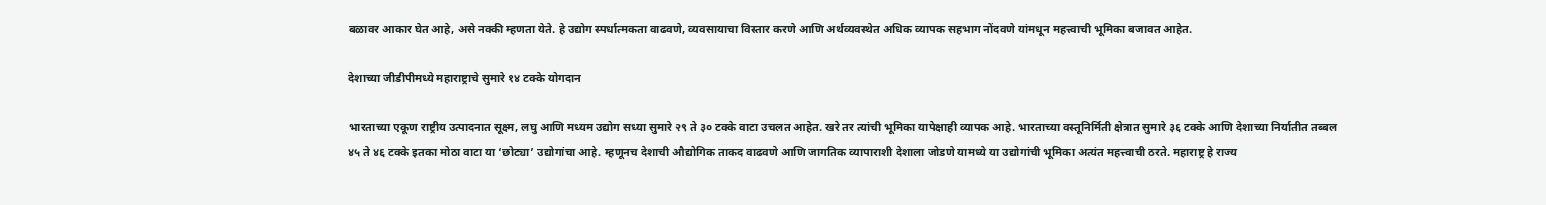बळावर आकार घेत आहे, असे नक्की म्हणता येते. हे उद्योग स्पर्धात्मकता वाढवणे, व्यवसायाचा विस्तार करणे आणि अर्थव्यवस्थेत अधिक व्यापक सहभाग नोंदवणे यांमधून महत्त्वाची भूमिका बजावत आहेत.

देशाच्या जीडीपीमध्ये महाराष्ट्राचे सुमारे १४ टक्के योगदान

भारताच्या एकूण राष्ट्रीय उत्पादनात सूक्ष्म, लघु आणि मध्यम उद्योग सध्या सुमारे २९ ते ३० टक्के वाटा उचलत आहेत. खरे तर त्यांची भूमिका यापेक्षाही व्यापक आहे. भारताच्या वस्तूनिर्मिती क्षेत्रात सुमारे ३६ टक्के आणि देशाच्या निर्यातीत तब्बल ४५ ते ४६ टक्के इतका मोठा वाटा या ‘छोट्या’ उद्योगांचा आहे. म्हणूनच देशाची औद्योगिक ताकद वाढवणे आणि जागतिक व्यापाराशी देशाला जोडणे यामध्ये या उद्योगांची भूमिका अत्यंत महत्त्वाची ठरते. महाराष्ट्र हे राज्य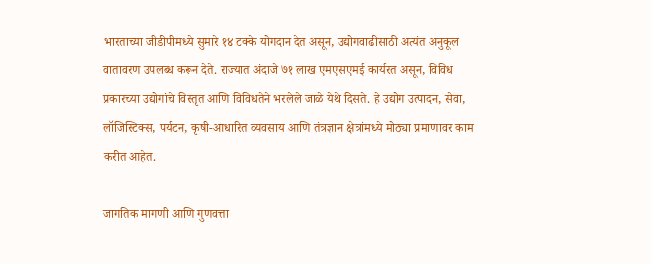भारताच्या जीडीपीमध्ये सुमारे १४ टक्के योगदान देत असून, उद्योगवाढीसाठी अत्यंत अनुकूल वातावरण उपलब्ध करून देते. राज्यात अंदाजे ७१ लाख एमएसएमई कार्यरत असून, विविध प्रकारच्या उद्योगांचे विस्तृत आणि विविधतेने भरलेले जाळे येथे दिसते. हे उद्योग उत्पादन, सेवा, लॉजिस्टिक्स, पर्यटन, कृषी-आधारित व्यवसाय आणि तंत्रज्ञान क्षेत्रांमध्ये मोठ्या प्रमाणावर काम करीत आहेत.

जागतिक मागणी आणि गुणवत्ता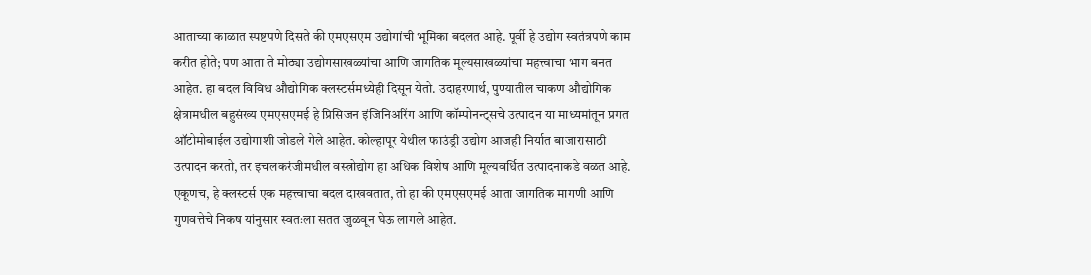आताच्या काळात स्पष्टपणे दिसते की एमएसएम उद्योगांची भूमिका बदलत आहे. पूर्वी हे उद्योग स्वतंत्रपणे काम करीत होते; पण आता ते मोठ्या उद्योगसाखळ्यांचा आणि जागतिक मूल्यसाखळ्यांचा महत्त्वाचा भाग बनत आहेत. हा बदल विविध औद्योगिक क्लस्टर्समध्येही दिसून येतो. उदाहरणार्थ, पुण्यातील चाकण औद्योगिक क्षेत्रामधील बहुसंख्य एमएसएमई हे प्रिसिजन इंजिनिअरिंग आणि कॉम्पोनन्ट्सचे उत्पादन या माध्यमांतून प्रगत ऑटोमोबाईल उद्योगाशी जोडले गेले आहेत. कोल्हापूर येथील फाउंड्री उद्योग आजही निर्यात बाजारासाठी उत्पादन करतो, तर इचलकरंजीमधील वस्त्रोद्योग हा अधिक विशेष आणि मूल्यवर्धित उत्पादनाकडे वळत आहे. एकूणच, हे क्लस्टर्स एक महत्त्वाचा बदल दाखवतात, तो हा की एमएसएमई आता जागतिक मागणी आणि गुणवत्तेचे निकष यांनुसार स्वतःला सतत जुळवून घेऊ लागले आहेत.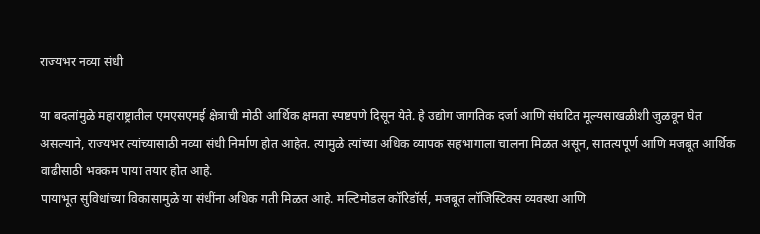राज्यभर नव्या संधी

या बदलांमुळे महाराष्ट्रातील एमएसएमई क्षेत्राची मोठी आर्थिक क्षमता स्पष्टपणे दिसून येते. हे उद्योग जागतिक दर्जा आणि संघटित मूल्यसाखळीशी जुळवून घेत असल्याने, राज्यभर त्यांच्यासाठी नव्या संधी निर्माण होत आहेत. त्यामुळे त्यांच्या अधिक व्यापक सहभागाला चालना मिळत असून, सातत्यपूर्ण आणि मजबूत आर्थिक वाढीसाठी भक्कम पाया तयार होत आहे.
पायाभूत सुविधांच्या विकासामुळे या संधींना अधिक गती मिळत आहे. मल्टिमोडल कॉरिडॉर्स, मजबूत लॉजिस्टिक्स व्यवस्था आणि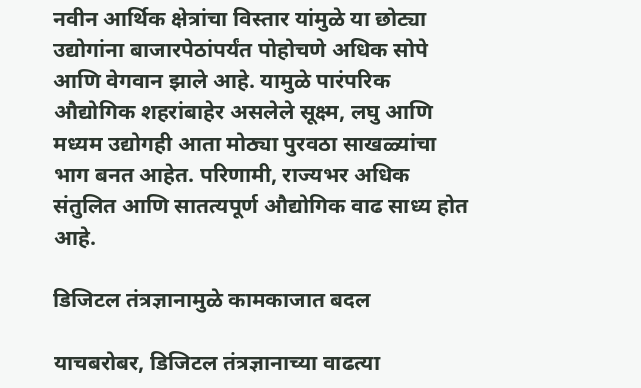नवीन आर्थिक क्षेत्रांचा विस्तार यांमुळे या छोट्या उद्योगांना बाजारपेठांपर्यंत पोहोचणे अधिक सोपे आणि वेगवान झाले आहे. यामुळे पारंपरिक औद्योगिक शहरांबाहेर असलेले सूक्ष्म, लघु आणि मध्यम उद्योगही आता मोठ्या पुरवठा साखळ्यांचा भाग बनत आहेत. परिणामी, राज्यभर अधिक संतुलित आणि सातत्यपूर्ण औद्योगिक वाढ साध्य होत आहे.

डिजिटल तंत्रज्ञानामुळे कामकाजात बदल

याचबरोबर, डिजिटल तंत्रज्ञानाच्या वाढत्या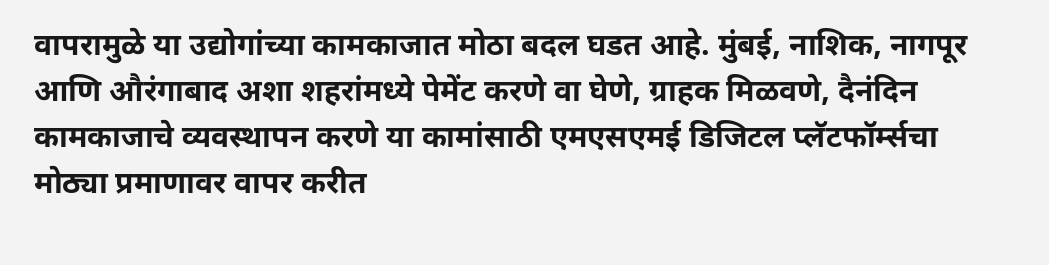वापरामुळे या उद्योगांच्या कामकाजात मोठा बदल घडत आहे. मुंबई, नाशिक, नागपूर आणि औरंगाबाद अशा शहरांमध्ये पेमेंट करणे वा घेणे, ग्राहक मिळवणे, दैनंदिन कामकाजाचे व्यवस्थापन करणे या कामांसाठी एमएसएमई डिजिटल प्लॅटफॉर्म्सचा मोठ्या प्रमाणावर वापर करीत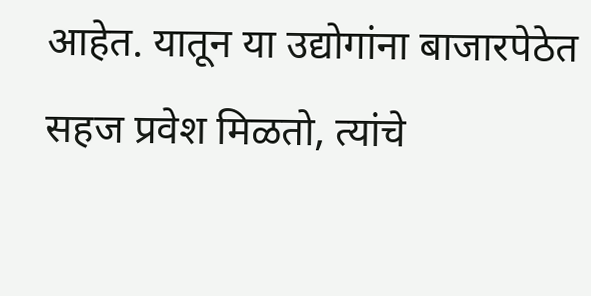आहेत. यातून या उद्योगांना बाजारपेठेत सहज प्रवेश मिळतो, त्यांचे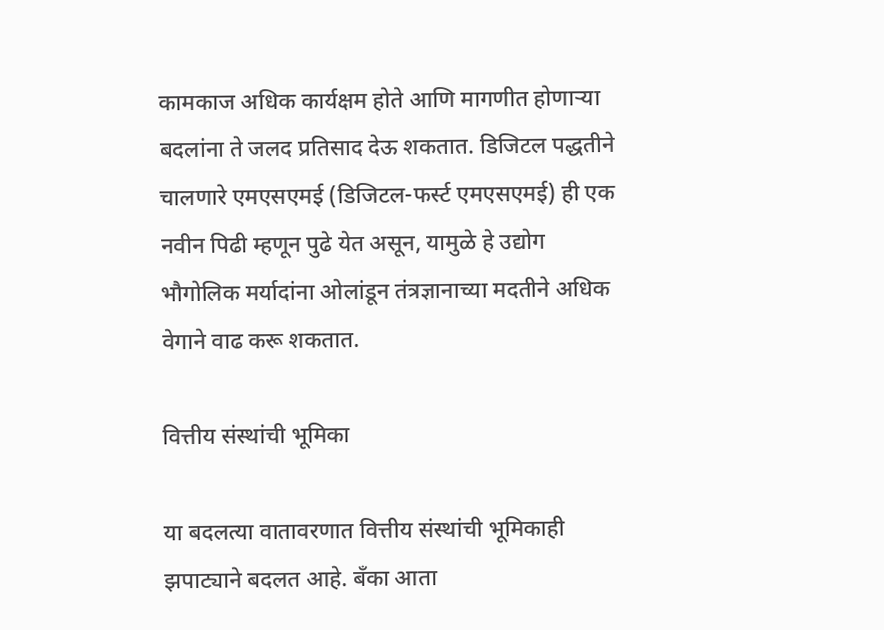कामकाज अधिक कार्यक्षम होते आणि मागणीत होणाऱ्या बदलांना ते जलद प्रतिसाद देऊ शकतात. डिजिटल पद्धतीने चालणारे एमएसएमई (डिजिटल-फर्स्ट एमएसएमई) ही एक नवीन पिढी म्हणून पुढे येत असून, यामुळे हे उद्योग भौगोलिक मर्यादांना ओलांडून तंत्रज्ञानाच्या मदतीने अधिक वेगाने वाढ करू शकतात.

वित्तीय संस्थांची भूमिका

या बदलत्या वातावरणात वित्तीय संस्थांची भूमिकाही झपाट्याने बदलत आहे. बँका आता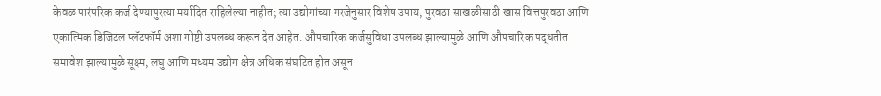केवळ पारंपरिक कर्ज देण्यापुरत्या मर्यादित राहिलेल्या नाहीत; त्या उद्योगांच्या गरजेनुसार विशेष उपाय, पुरवठा साखळीसाठी खास वित्तपुरवठा आणि एकात्मिक डिजिटल प्लॅटफॉर्म अशा गोष्टी उपलब्ध करून देत आहेत. औपचारिक कर्जसुविधा उपलब्ध झाल्यामुळे आणि औपचारिक पद्धतीत समावेश झाल्यामुळे सूक्ष्म, लघु आणि मध्यम उद्योग क्षेत्र अधिक संघटित होत असून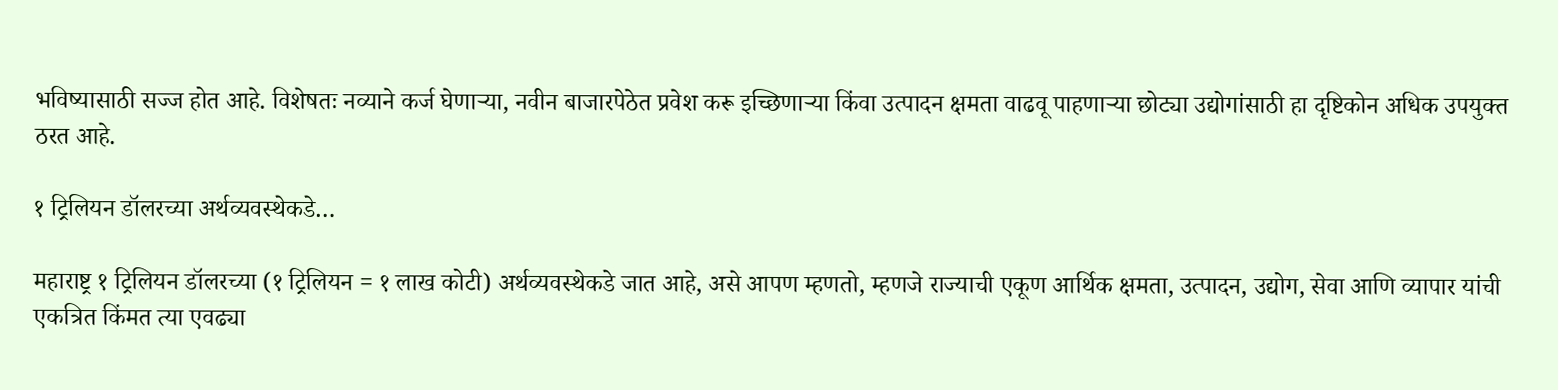भविष्यासाठी सज्ज होत आहे. विशेषतः नव्याने कर्ज घेणाऱ्या, नवीन बाजारपेठेत प्रवेश करू इच्छिणाऱ्या किंवा उत्पादन क्षमता वाढवू पाहणाऱ्या छोट्या उद्योगांसाठी हा दृष्टिकोन अधिक उपयुक्त ठरत आहे.

१ ट्रिलियन डॉलरच्या अर्थव्यवस्थेकडे…

महाराष्ट्र १ ट्रिलियन डॉलरच्या (१ ट्रिलियन = १ लाख कोटी) अर्थव्यवस्थेकडे जात आहे, असे आपण म्हणतो, म्हणजे राज्याची एकूण आर्थिक क्षमता, उत्पादन, उद्योग, सेवा आणि व्यापार यांची एकत्रित किंमत त्या एवढ्या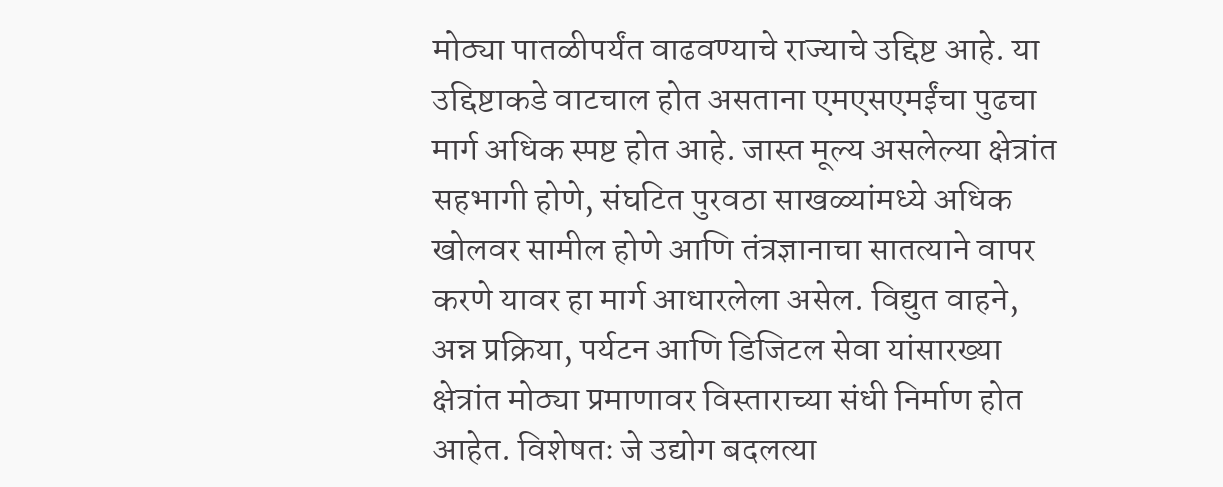मोठ्या पातळीपर्यंत वाढवण्याचे राज्याचे उद्दिष्ट आहे. या उद्दिष्टाकडे वाटचाल होत असताना एमएसएमईंचा पुढचा मार्ग अधिक स्पष्ट होत आहे. जास्त मूल्य असलेल्या क्षेत्रांत सहभागी होणे, संघटित पुरवठा साखळ्यांमध्ये अधिक खोलवर सामील होणे आणि तंत्रज्ञानाचा सातत्याने वापर करणे यावर हा मार्ग आधारलेला असेल. विद्युत वाहने, अन्न प्रक्रिया, पर्यटन आणि डिजिटल सेवा यांसारख्या क्षेत्रांत मोठ्या प्रमाणावर विस्ताराच्या संधी निर्माण होत आहेत. विशेषतः जे उद्योग बदलत्या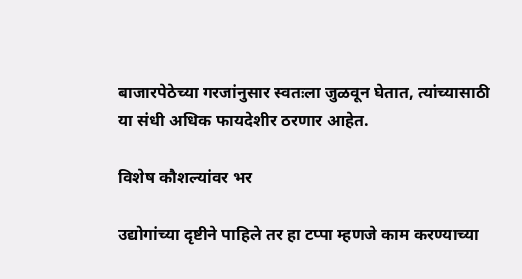बाजारपेठेच्या गरजांनुसार स्वतःला जुळवून घेतात, त्यांच्यासाठी या संधी अधिक फायदेशीर ठरणार आहेत.

विशेष कौशल्यांवर भर

उद्योगांच्या दृष्टीने पाहिले तर हा टप्पा म्हणजे काम करण्याच्या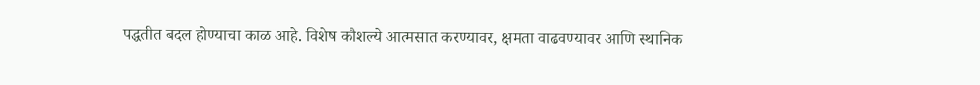पद्धतीत बदल होण्याचा काळ आहे. विशेष कौशल्ये आत्मसात करण्यावर, क्षमता वाढवण्यावर आणि स्थानिक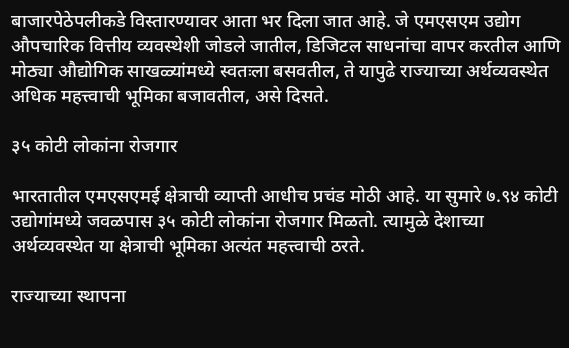बाजारपेठेपलीकडे विस्तारण्यावर आता भर दिला जात आहे. जे एमएसएम उद्योग औपचारिक वित्तीय व्यवस्थेशी जोडले जातील, डिजिटल साधनांचा वापर करतील आणि मोठ्या औद्योगिक साखळ्यांमध्ये स्वतःला बसवतील, ते यापुढे राज्याच्या अर्थव्यवस्थेत अधिक महत्त्वाची भूमिका बजावतील, असे दिसते.

३५ कोटी लोकांना रोजगार

भारतातील एमएसएमई क्षेत्राची व्याप्ती आधीच प्रचंड मोठी आहे. या सुमारे ७.९४ कोटी उद्योगांमध्ये जवळपास ३५ कोटी लोकांना रोजगार मिळतो. त्यामुळे देशाच्या अर्थव्यवस्थेत या क्षेत्राची भूमिका अत्यंत महत्त्वाची ठरते.

राज्याच्या स्थापना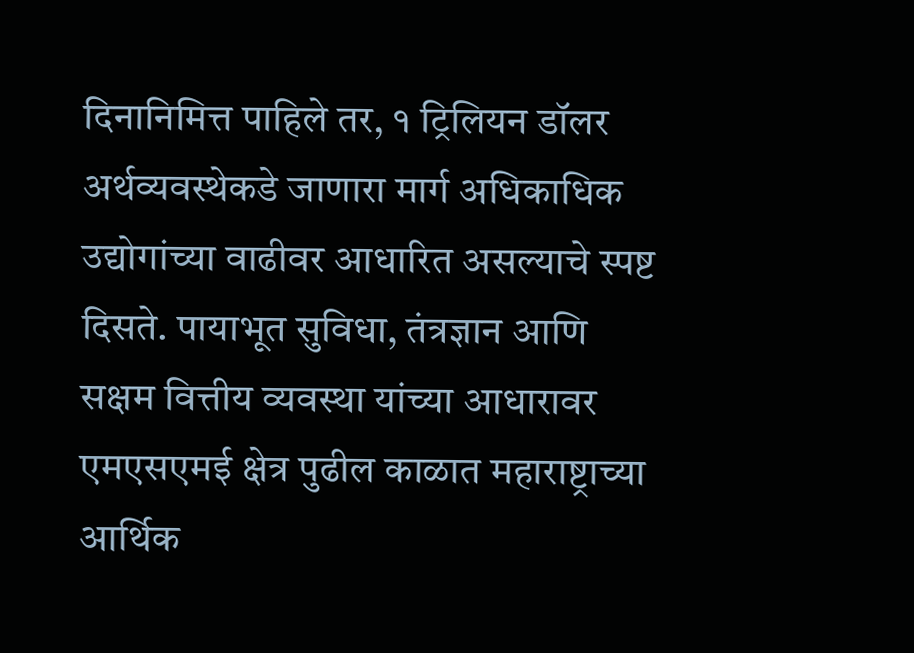दिनानिमित्त पाहिले तर, १ ट्रिलियन डॉलर अर्थव्यवस्थेकडे जाणारा मार्ग अधिकाधिक उद्योगांच्या वाढीवर आधारित असल्याचे स्पष्ट दिसते. पायाभूत सुविधा, तंत्रज्ञान आणि सक्षम वित्तीय व्यवस्था यांच्या आधारावर एमएसएमई क्षेत्र पुढील काळात महाराष्ट्राच्या आर्थिक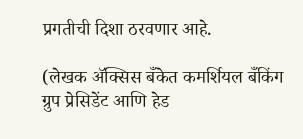प्रगतीची दिशा ठरवणार आहे.

(लेखक ॲक्सिस बँकेत कमर्शियल बँकिंग ग्रुप प्रेसिडेंट आणि हेड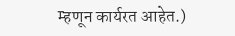म्हणून कार्यरत आहेत.)